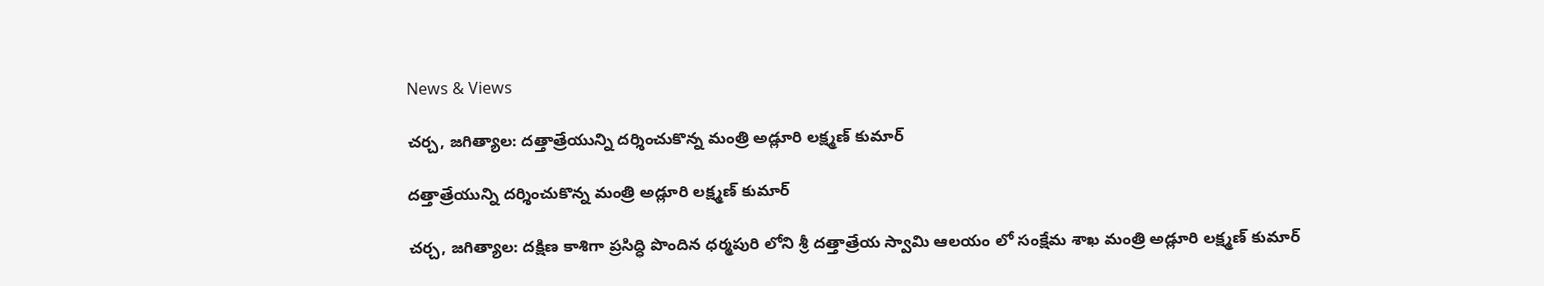News & Views

చర్చ, జగిత్యాల: దత్తాత్రేయున్ని దర్శించుకొన్న మంత్రి అడ్లూరి లక్ష్మణ్ కుమార్

దత్తాత్రేయున్ని దర్శించుకొన్న మంత్రి అడ్లూరి లక్ష్మణ్ కుమార్

చర్చ, జగిత్యాల: దక్షిణ కాశిగా ప్రసిద్ధి పొందిన ధర్మపురి లోని శ్రీ దత్తాత్రేయ స్వామి ఆలయం లో సంక్షేమ శాఖ మంత్రి అడ్లూరి లక్ష్మణ్ కుమార్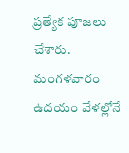ప్రత్యేక పూజలు చేశారు. మంగళవారం ఉదయం వేళల్లోనే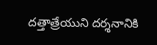దత్తాత్రేయుని దర్శనానికి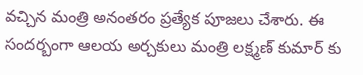వచ్చిన మంత్రి అనంతరం ప్రత్యేక పూజలు చేశారు. ఈ సందర్బంగా ఆలయ అర్చకులు మంత్రి లక్ష్మణ్ కుమార్ కు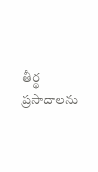తీర్థ ప్రసాదాలను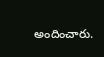అందించారు.